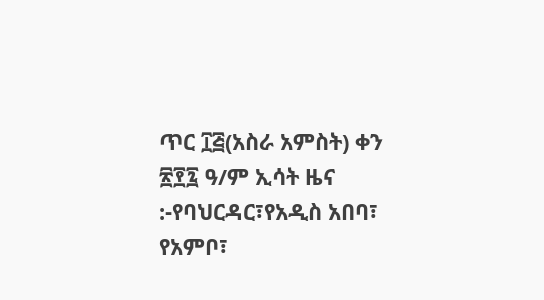ጥር ፲፭(አስራ አምስት) ቀን ፳፻፯ ዓ/ም ኢሳት ዜና :-የባህርዳር፣የአዲስ አበባ፣ የአምቦ፣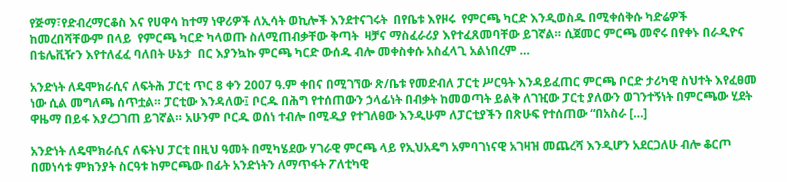የጅማ፣የድብረማርቆስ እና የሀዋሳ ከተማ ነዋሪዎች ለኢሳት ወኪሎች እንደተናገሩት  በየቤቱ እየዞሩ  የምርጫ ካርድ እንዲወስዱ በሚቀሰቅሱ ካድሬዎች ከመረበሻቸውም በላይ  የምርጫ ካርድ ካላወጡ ስለሚጠብቃቸው ቅጣት  ዛቻና ማስፈራሪያ እየተፈጸመባቸው ይገኛል። ሲጀመር ምርጫ መኖሩ በየቀኑ በራዲዮና በቴሌቪዥን እየተለፈፈ ባለበት ሁኔታ  በር እያንኳኩ ምርጫ ካርድ ውሰዱ ብሎ መቀስቀሱ አስፈላጊ አልነበረም …

አንድነት ለዴሞክራሲና ለፍትሕ ፓርቲ ጥር 8 ቀን 2007 ዓ.ም ቀበና በሚገኘው ጽ/ቤቱ የመድብለ ፓርቲ ሥርዓት እንዳይፈጠር ምርጫ ቦርድ ታሪካዊ ስህተት እየፈፀመ ነው ሲል መግለጫ ሰጥቷል። ፓርቲው እንዳለው፤ ቦርዱ በሕግ የተሰጠውን ኃላፊነት በብቃት ከመወጣት ይልቅ ለገዢው ፓርቲ ያለውን ወገንተኝነት በምርጫው ሂደት ዋዜማ በይፋ እያረጋገጠ ይገኛል። አሁንም ቦርዱ ወሰነ ተብሎ በሚዲያ የተገለፀው እንዲሁም ለፓርቲያችን በጽሁፍ የተሰጠው “በአስራ […]

አንድነት ለዴሞክራሲና ለፍትህ ፓርቲ በዚህ ዓመት በሚካሄደው ሃገራዊ ምርጫ ላይ የኢህአዴግ አምባገነናዊ አገዛዝ መጨረሻ እንዲሆን አደርጋለሁ ብሎ ቆርጦ በመነሳቱ ምክንያት ስርዓቱ ከምርጫው በፊት አንድነትን ለማጥፋት ፖለቲካዊ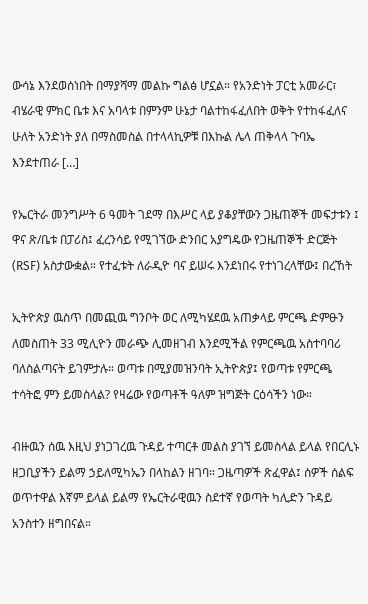ውሳኔ እንደወሰነበት በማያሻማ መልኩ ግልፅ ሆኗል። የአንድነት ፓርቲ አመራር፣ ብሄራዊ ምክር ቤቱ እና አባላቱ በምንም ሁኔታ ባልተከፋፈለበት ወቅት የተከፋፈለና ሁለት አንድነት ያለ በማስመስል በተላላኪዎቹ በእኩል ሌላ ጠቅላላ ጉባኤ እንደተጠራ […]

የኤርትራ መንግሥት 6 ዓመት ገደማ በእሥር ላይ ያቆያቸውን ጋዜጠኞች መፍታቱን ፤ ዋና ጽ/ቤቱ በፓሪስ፤ ፈረንሳይ የሚገኘው ድንበር አያግዴው የጋዜጠኞች ድርጅት (RSF) አስታውቋል። የተፈቱት ለራዲዮ ባና ይሠሩ እንደነበሩ የተነገረላቸው፤ በረኸት

ኢትዮጵያ ዉስጥ በመጪዉ ግንቦት ወር ለሚካሄደዉ አጠቃላይ ምርጫ ድምፁን ለመስጠት 33 ሚሊዮን መራጭ ሊመዘገብ እንደሚችል የምርጫዉ አስተባባሪ ባለስልጣናት ይገምታሉ። ወጣቱ በሚያመዝንባት ኢትዮጵያ፤ የወጣቱ የምርጫ ተሳትፎ ምን ይመስላል? የዛሬው የወጣቶች ዓለም ዝግጅት ርዕሳችን ነው።

ብዙዉን ሰዉ እዚህ ያነጋገረዉ ጉዳይ ተጣርቶ መልስ ያገኘ ይመስላል ይላል የበርሊኑ ዘጋቢያችን ይልማ ኃይለሚካኤን በላከልን ዘገባ። ጋዜጣዎች ጽፈዋል፤ ሰዎች ሰልፍ ወጥተዋል እኛም ይላል ይልማ የኤርትራዊዉን ስደተኛ የወጣት ካሊድን ጉዳይ አንስተን ዘግበናል።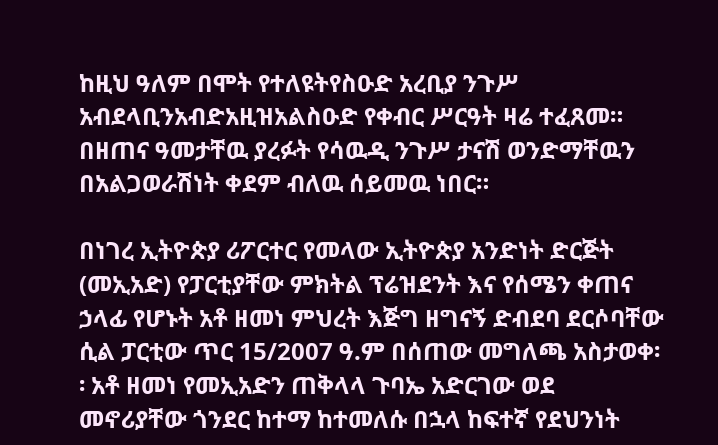ከዚህ ዓለም በሞት የተለዩትየስዑድ አረቢያ ንጉሥ አብደላቢንአብድአዚዝአልስዑድ የቀብር ሥርዓት ዛሬ ተፈጸመ። በዘጠና ዓመታቸዉ ያረፉት የሳዉዲ ንጉሥ ታናሽ ወንድማቸዉን በአልጋወራሽነት ቀደም ብለዉ ሰይመዉ ነበር።

በነገረ ኢትዮጵያ ሪፖርተር የመላው ኢትዮጵያ አንድነት ድርጅት (መኢአድ) የፓርቲያቸው ምክትል ፕሬዝደንት እና የሰሜን ቀጠና ኃላፊ የሆኑት አቶ ዘመነ ምህረት እጅግ ዘግናኝ ድብደባ ደርሶባቸው ሲል ፓርቲው ጥር 15/2007 ዓ.ም በሰጠው መግለጫ አስታወቀ፡፡ አቶ ዘመነ የመኢአድን ጠቅላላ ጉባኤ አድርገው ወደ መኖሪያቸው ጎንደር ከተማ ከተመለሱ በኋላ ከፍተኛ የደህንነት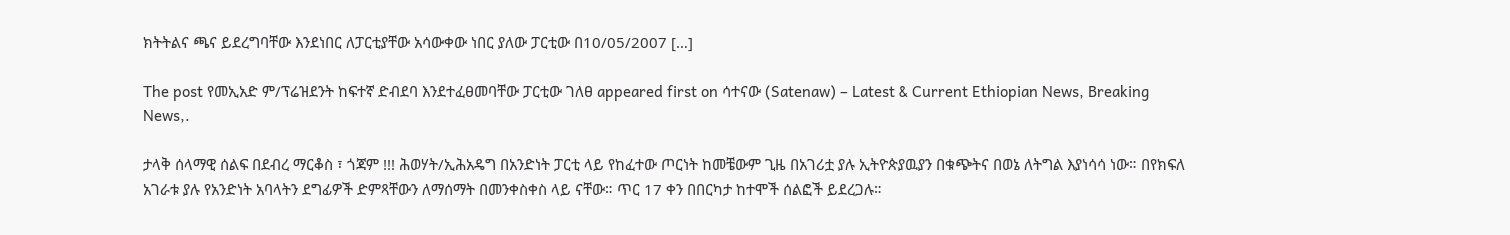ክትትልና ጫና ይደረግባቸው እንደነበር ለፓርቲያቸው አሳውቀው ነበር ያለው ፓርቲው በ10/05/2007 […]

The post የመኢአድ ም/ፕሬዝደንት ከፍተኛ ድብደባ እንደተፈፀመባቸው ፓርቲው ገለፀ appeared first on ሳተናው (Satenaw) – Latest & Current Ethiopian News, Breaking News,.

ታላቅ ሰላማዊ ሰልፍ በደብረ ማርቆስ ፣ ጎጃም !!! ሕወሃት/ኢሕአዴግ በአንድነት ፓርቲ ላይ የከፈተው ጦርነት ከመቼውም ጊዜ በአገሪቷ ያሉ ኢትዮጵያዉያን በቁጭትና በወኔ ለትግል እያነሳሳ ነው። በየክፍለ አገራቱ ያሉ የአንድነት አባላትን ደግፊዎች ድምጻቸውን ለማሰማት በመንቀስቀስ ላይ ናቸው። ጥር 17 ቀን በበርካታ ከተሞች ሰልፎች ይደረጋሉ።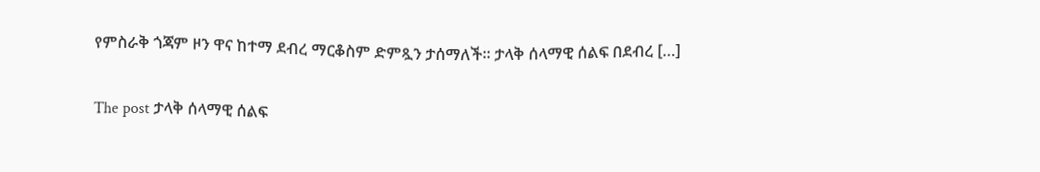የምስራቅ ጎጃም ዞን ዋና ከተማ ደብረ ማርቆስም ድምጿን ታሰማለች። ታላቅ ሰላማዊ ሰልፍ በደብረ […]

The post ታላቅ ሰላማዊ ሰልፍ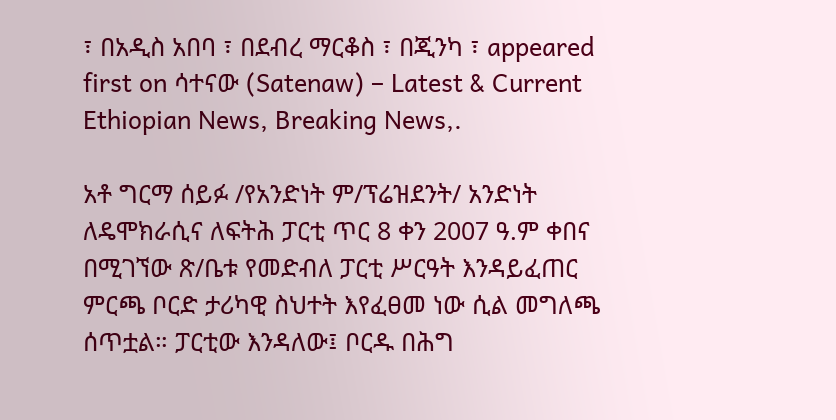፣ በአዲስ አበባ ፣ በደብረ ማርቆስ ፣ በጂንካ ፣ appeared first on ሳተናው (Satenaw) – Latest & Current Ethiopian News, Breaking News,.

አቶ ግርማ ሰይፉ /የአንድነት ም/ፕሬዝደንት/ አንድነት ለዴሞክራሲና ለፍትሕ ፓርቲ ጥር 8 ቀን 2007 ዓ.ም ቀበና በሚገኘው ጽ/ቤቱ የመድብለ ፓርቲ ሥርዓት እንዳይፈጠር ምርጫ ቦርድ ታሪካዊ ስህተት እየፈፀመ ነው ሲል መግለጫ ሰጥቷል። ፓርቲው እንዳለው፤ ቦርዱ በሕግ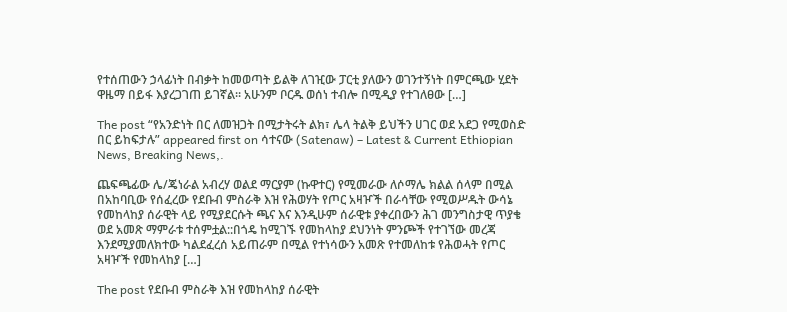የተሰጠውን ኃላፊነት በብቃት ከመወጣት ይልቅ ለገዢው ፓርቲ ያለውን ወገንተኝነት በምርጫው ሂደት ዋዜማ በይፋ እያረጋገጠ ይገኛል። አሁንም ቦርዱ ወሰነ ተብሎ በሚዲያ የተገለፀው […]

The post “የአንድነት በር ለመዝጋት በሚታትሩት ልክ፣ ሌላ ትልቅ ይህችን ሀገር ወደ አደጋ የሚወስድ በር ይከፍታሉ” appeared first on ሳተናው (Satenaw) – Latest & Current Ethiopian News, Breaking News,.

ጨፍጫፊው ሌ/ጄነራል አብረሃ ወልደ ማርያም (ኩዋተር) የሚመራው ለሶማሌ ክልል ሰላም በሚል በአከባቢው የሰፈረው የደቡብ ምስራቅ እዝ የሕወሃት የጦር አዛዦች በራሳቸው የሚወሥዱት ውሳኔ የመከላከያ ሰራዊት ላይ የሚያደርሱት ጫና እና እንዲሁም ሰራዊቱ ያቀረበውን ሕገ መንግስታዊ ጥያቄ ወደ አመጽ ማምራቱ ተሰምቷል::በጎዴ ከሚገኙ የመከላከያ ደህንነት ምንጮች የተገኘው መረጃ እንደሚያመለክተው ካልደፈረሰ አይጠራም በሚል የተነሳውን አመጽ የተመለከቱ የሕወሓት የጦር አዛዦች የመከላከያ […]

The post የደቡብ ምስራቅ እዝ የመከላከያ ሰራዊት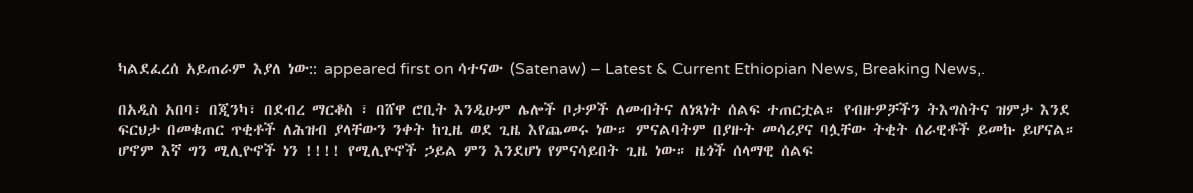ካልደፈረሰ አይጠራም እያለ ነው:: appeared first on ሳተናው (Satenaw) – Latest & Current Ethiopian News, Breaking News,.

በአዲስ አበባ፣ በጂንካ፣ በደብረ ማርቆስ ፣ በሸዋ ሮቢት እንዲሁም ሌሎች ቦታዎች ለመብትና ለነጻነት ሰልፍ ተጠርቷል። የብዙዎቻችን ትእግስትና ዝምታ እንደ ፍርህታ በመቁጠር ጥቂቶች ለሕዝብ ያላቸውን ንቀት ከጊዜ ወደ ጊዜ እየጨመሩ ነው። ምናልባትም በያዙት መሳሪያና ባሏቸው ትቂት ሰራዊቶች ይመኩ ይሆናል። ሆኖም እኛ ግን ሚሊዮኖች ነን !!!! የሚሊዮኖች ኃይል ምን እንደሆነ የምናሳይበት ጊዜ ነው። ዜጎች ሰላማዊ ሰልፍ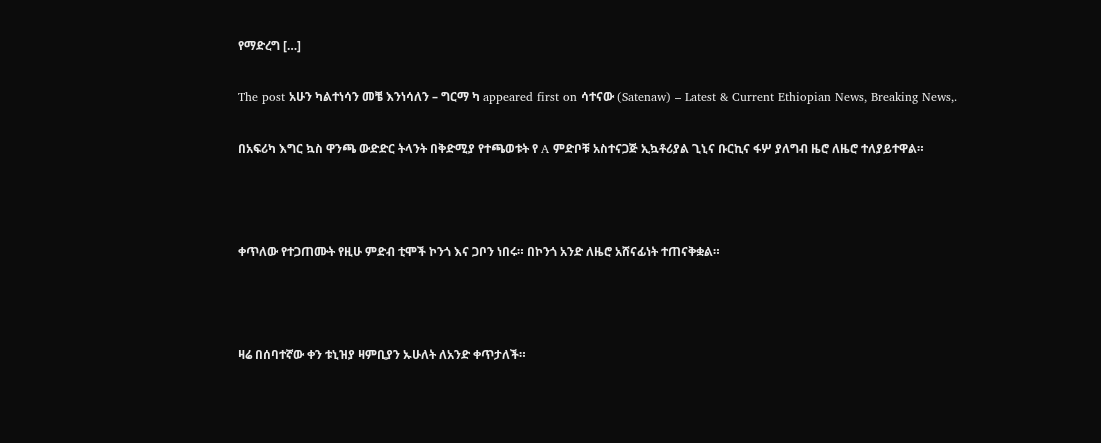የማድረግ […]

The post አሁን ካልተነሳን መቼ እንነሳለን – ግርማ ካ appeared first on ሳተናው (Satenaw) – Latest & Current Ethiopian News, Breaking News,.

በአፍሪካ እግር ኳስ ዋንጫ ውድድር ትላንት በቅድሚያ የተጫወቱት የ A ምድቦቹ አስተናጋጅ ኢኳቶሪያል ጊኒና ቡርኪና ፋሦ ያለግብ ዜሮ ለዜሮ ተለያይተዋል።



ቀጥለው የተጋጠሙት የዚሁ ምድብ ቲሞች ኮንጎ እና ጋቦን ነበሩ። በኮንጎ አንድ ለዜሮ አሸናፊነት ተጠናቅቋል።



ዛሬ በሰባተኛው ቀን ቱኒዝያ ዛምቢያን ኡሁለት ለአንድ ቀጥታለች።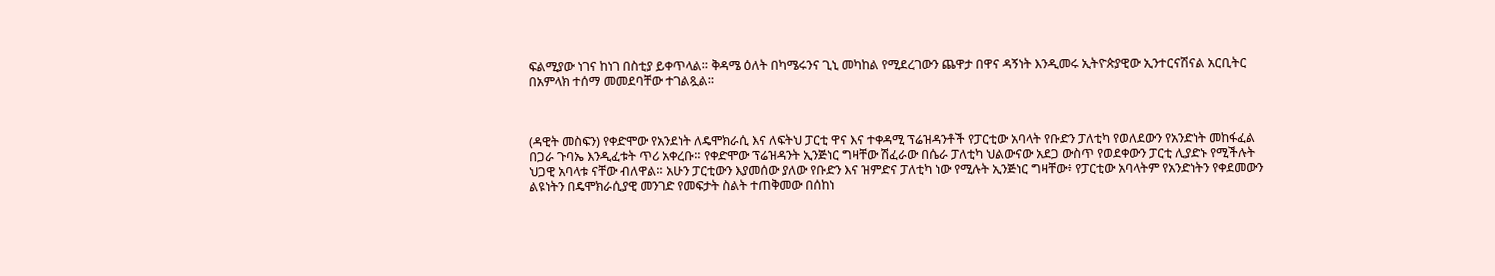ፍልሚያው ነገና ከነገ በስቲያ ይቀጥላል። ቅዳሜ ዕለት በካሜሩንና ጊኒ መካከል የሚደረገውን ጨዋታ በዋና ዳኝነት እንዲመሩ ኢትዮጵያዊው ኢንተርናሽናል አርቢትር በአምላክ ተሰማ መመደባቸው ተገልጿል።



(ዳዊት መስፍን) የቀድሞው የአንደነት ለዴሞክራሲ እና ለፍትህ ፓርቲ ዋና እና ተቀዳሚ ፕሬዝዳንቶች የፓርቲው አባላት የቡድን ፓለቲካ የወለደውን የአንድነት መከፋፈል በጋራ ጉባኤ እንዲፈቱት ጥሪ አቀረቡ። የቀድሞው ፕሬዝዳንት ኢንጅነር ግዛቸው ሽፈራው በሴራ ፓለቲካ ህልውናው አደጋ ውስጥ የወደቀውን ፓርቲ ሊያድኑ የሚችሉት ህጋዊ አባላቱ ናቸው ብለዋል። አሁን ፓርቲውን እያመሰው ያለው የቡድን እና ዝምድና ፓለቲካ ነው የሚሉት ኢንጅነር ግዛቸው፥ የፓርቲው አባላትም የአንድነትን የቀደመውን ልዩነትን በዴሞክራሲያዊ መንገድ የመፍታት ስልት ተጠቅመው በሰከነ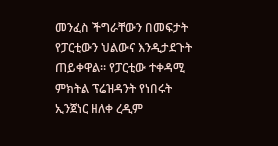መንፈስ ችግራቸውን በመፍታት የፓርቲውን ህልውና እንዲታደጉት ጠይቀዋል። የፓርቲው ተቀዳሚ ምክትል ፕሬዝዳንት የነበሩት ኢንጀነር ዘለቀ ረዲም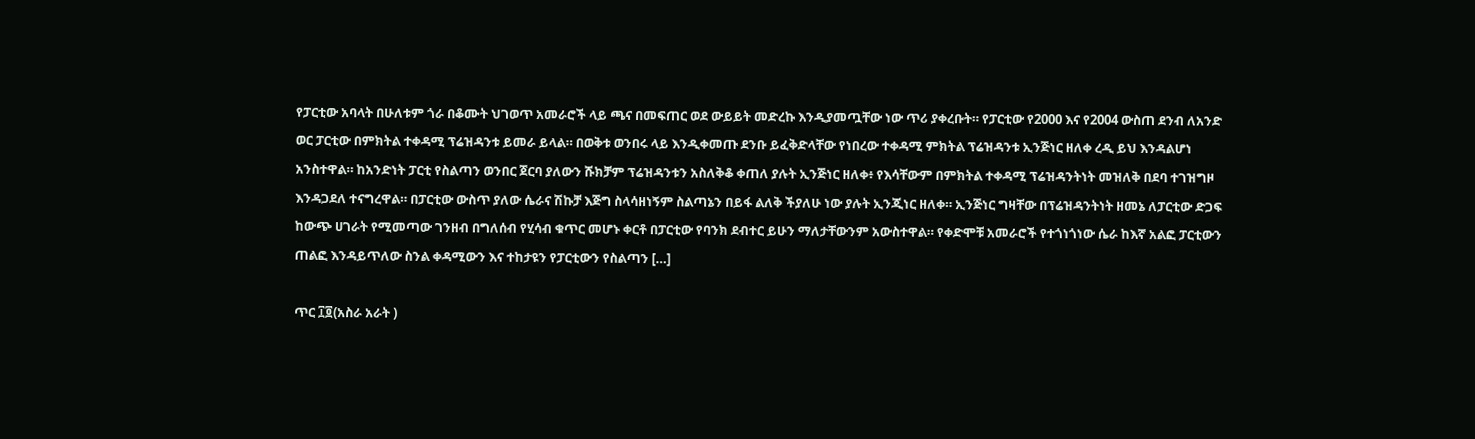የፓርቲው አባላት በሁለቱም ጎራ በቆሙት ህገወጥ አመራሮች ላይ ጫና በመፍጠር ወደ ውይይት መድረኩ እንዲያመጧቸው ነው ጥሪ ያቀረቡት። የፓርቲው የ2000 እና የ2004 ውስጠ ደንብ ለአንድ ወር ፓርቲው በምክትል ተቀዳሚ ፕሬዝዳንቱ ይመራ ይላል። በወቅቱ ወንበሩ ላይ እንዲቀመጡ ደንቡ ይፈቅድላቸው የነበረው ተቀዳሚ ምክትል ፕሬዝዳንቱ ኢንጅነር ዘለቀ ረዲ ይህ እንዳልሆነ አንስተዋል። ከአንድነት ፓርቲ የስልጣን ወንበር ጀርባ ያለውን ሹክቻም ፕሬዝዳንቱን አስለቅቆ ቀጠለ ያሉት ኢንጅነር ዘለቀ፥ የእሳቸውም በምክትል ተቀዳሚ ፕሬዝዳንትነት መዝለቅ በደባ ተገዝግዞ እንዳጋደለ ተናግረዋል። በፓርቲው ውስጥ ያለው ሴራና ሽኩቻ እጅግ ስላሳዘነኝም ስልጣኔን በይፋ ልለቅ ችያለሁ ነው ያሉት ኢንጂነር ዘለቀ። ኢንጅነር ግዛቸው በፕሬዝዳንትነት ዘመኔ ለፓርቲው ድጋፍ ከውጭ ሀገራት የሚመጣው ገንዘብ በግለሰብ የሂሳብ ቁጥር መሆኑ ቀርቶ በፓርቲው የባንክ ደብተር ይሁን ማለታቸውንም አውስተዋል። የቀድሞቹ አመራሮች የተጎነጎነው ሴራ ከእኛ አልፎ ፓርቲውን ጠልፎ እንዳይጥለው ስንል ቀዳሚውን እና ተከታዩን የፓርቲውን የስልጣን […]

ጥር ፲፬(አስራ አራት )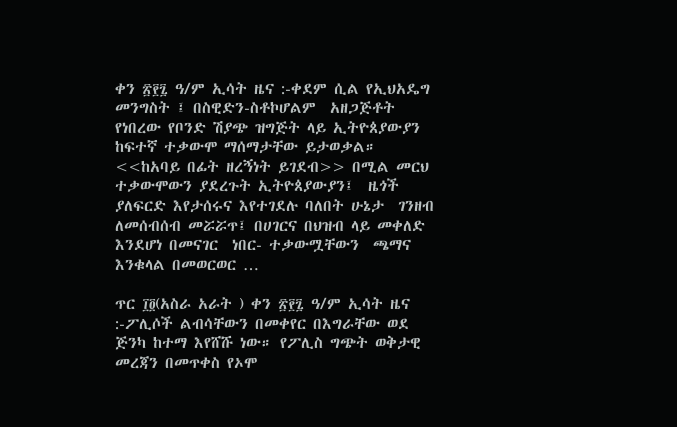ቀን ፳፻፯ ዓ/ም ኢሳት ዜና :-ቀደም ሲል የኢህአዴግ መንግስት ፤ በስዊድን-ስቶኮሆልም  አዘጋጅቶት የነበረው የቦንድ ሽያጭ ዝግጅት ላይ ኢትዮጰያውያን ከፍተኛ ተቃውሞ ማሰማታቸው ይታወቃል። <<ከአባይ በፊት ዘረኝነት ይገደብ>> በሚል መርህ ተቃውሞውን ያደረጉት ኢትዮጰያውያን፤  ዜጎች ያለፍርድ እየታሰሩና እየተገደሉ ባለበት ሁኔታ  ገንዘብ ለመሰብሰብ መሯሯጥ፤ በሀገርና በህዝብ ላይ መቀለድ እንደሆነ በመናገር  ነበር- ተቃውሟቸውን  ጫማና እንቁላል በመወርወር …

ጥር ፲፬(አስራ አራት ) ቀን ፳፻፯ ዓ/ም ኢሳት ዜና :-ፖሊሶች ልብሳቸውን በመቀየር በእግራቸው ወደ ጅንካ ከተማ እየሸሹ ነው። የፖሊስ ግጭት ወቅታዊ መረጃን በመጥቀስ የኦሞ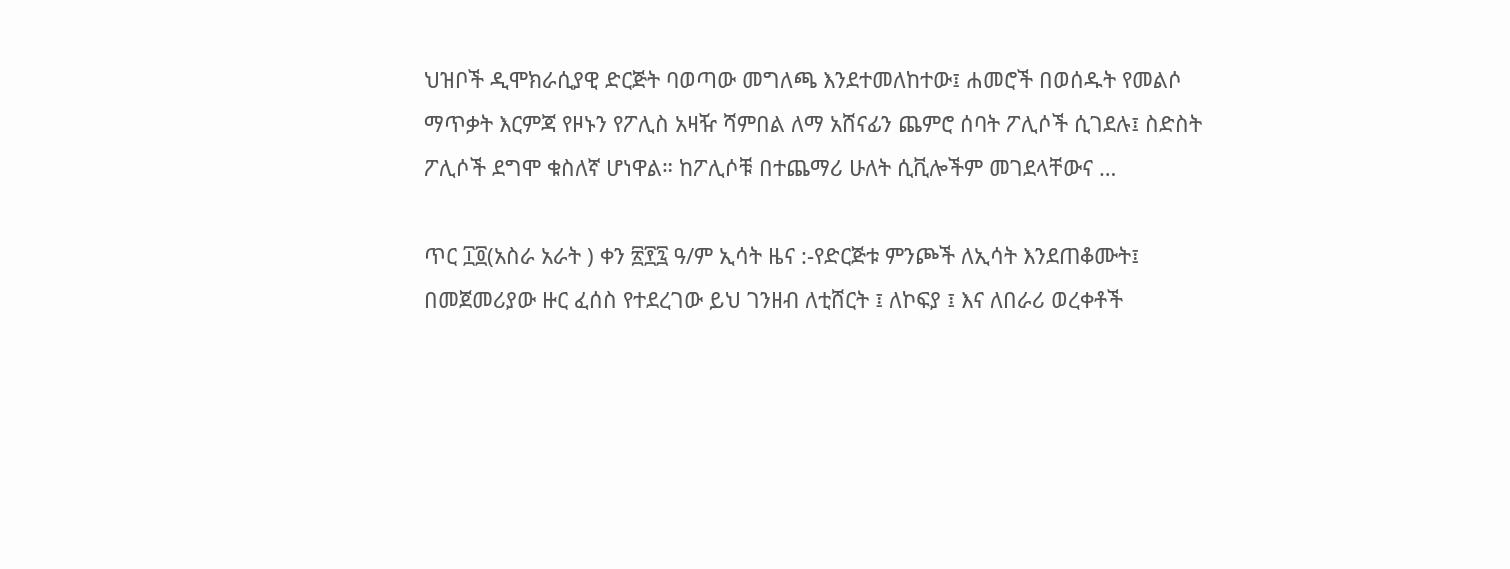ህዝቦች ዲሞክራሲያዊ ድርጅት ባወጣው መግለጫ እንደተመለከተው፤ ሐመሮች በወሰዱት የመልሶ ማጥቃት እርምጃ የዞኑን የፖሊስ አዛዥ ሻምበል ለማ አሸናፊን ጨምሮ ሰባት ፖሊሶች ሲገደሉ፤ ስድስት  ፖሊሶች ደግሞ ቁስለኛ ሆነዋል። ከፖሊሶቹ በተጨማሪ ሁለት ሲቪሎችም መገደላቸውና …

ጥር ፲፬(አስራ አራት ) ቀን ፳፻፯ ዓ/ም ኢሳት ዜና :-የድርጅቱ ምንጮች ለኢሳት እንደጠቆሙት፤ በመጀመሪያው ዙር ፈሰስ የተደረገው ይህ ገንዘብ ለቲሸርት ፤ ለኮፍያ ፤ እና ለበራሪ ወረቀቶች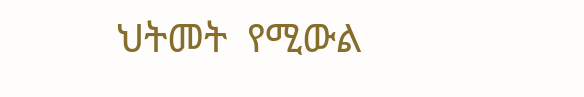ህትመት  የሚውል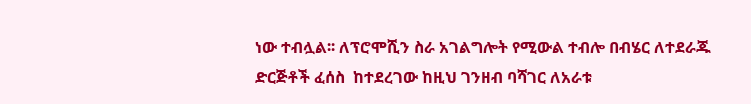ነው ተብሏል፡፡ ለፕሮሞሺን ስራ አገልግሎት የሚውል ተብሎ በብሄር ለተደራጁ ድርጅቶች ፈሰስ  ከተደረገው ከዚህ ገንዘብ ባሻገር ለአራቱ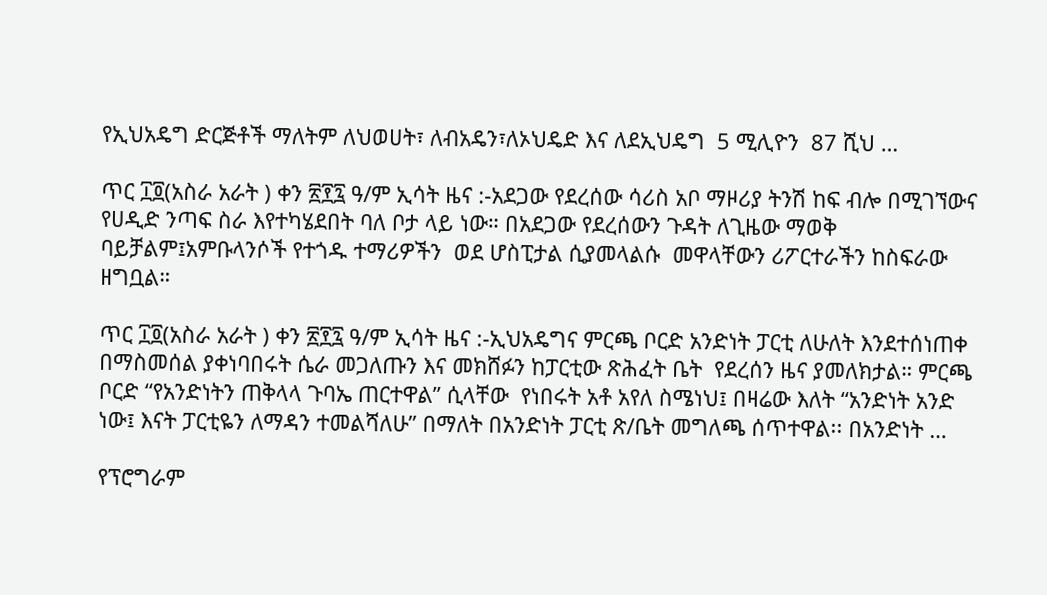የኢህአዴግ ድርጅቶች ማለትም ለህወሀት፣ ለብአዴን፣ለኦህዴድ እና ለደኢህዴግ  5 ሚሊዮን  87 ሺህ …

ጥር ፲፬(አስራ አራት ) ቀን ፳፻፯ ዓ/ም ኢሳት ዜና :-አደጋው የደረሰው ሳሪስ አቦ ማዞሪያ ትንሽ ከፍ ብሎ በሚገኘውና የሀዲድ ንጣፍ ስራ እየተካሄደበት ባለ ቦታ ላይ ነው። በአደጋው የደረሰውን ጉዳት ለጊዜው ማወቅ   ባይቻልም፤አምቡላንሶች የተጎዱ ተማሪዎችን  ወደ ሆስፒታል ሲያመላልሱ  መዋላቸውን ሪፖርተራችን ከስፍራው ዘግቧል።

ጥር ፲፬(አስራ አራት ) ቀን ፳፻፯ ዓ/ም ኢሳት ዜና :-ኢህአዴግና ምርጫ ቦርድ አንድነት ፓርቲ ለሁለት እንደተሰነጠቀ በማስመሰል ያቀነባበሩት ሴራ መጋለጡን እና መክሸፉን ከፓርቲው ጽሕፈት ቤት  የደረሰን ዜና ያመለክታል። ምርጫ ቦርድ “የአንድነትን ጠቅላላ ጉባኤ ጠርተዋል” ሲላቸው  የነበሩት አቶ አየለ ስሜነህ፤ በዛሬው እለት “አንድነት አንድ ነው፤ እናት ፓርቲዬን ለማዳን ተመልሻለሁ” በማለት በአንድነት ፓርቲ ጽ/ቤት መግለጫ ሰጥተዋል፡፡ በአንድነት …

የፕሮግራም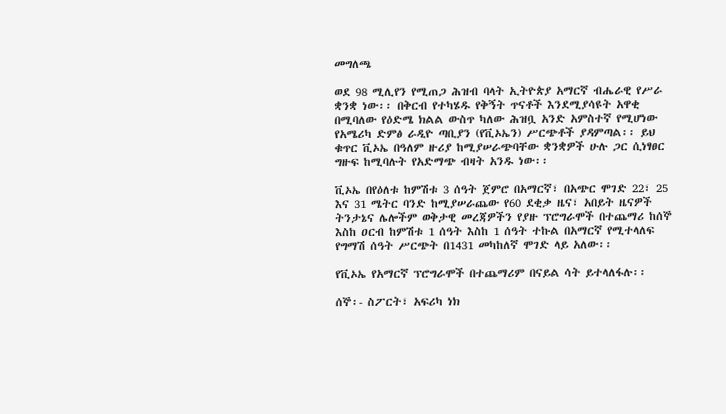መግለጫ

ወደ 98 ሚሊየን የሚጠጋ ሕዝብ ባላት ኢትዮጵያ አማርኛ ብሔራዊ የሥራ ቋንቋ ነው፡፡ በቅርብ የተካሄዱ የቅኝት ጥናቶች እንደሚያሳዩት አዋቂ በሚባለው የዕድሜ ክልል ውስጥ ካለው ሕዝቧ አንድ አምስተኛ የሚሆነው የአሜሪካ ድምፅ ራዲዮ ጣቢያን (የቪኦኤን) ሥርጭቶች ያዳምጣል፡፡ ይህ ቁጥር ቪኦኤ በዓለም ዙሪያ ከሚያሠራጭባቸው ቋንቋዎች ሁሉ ጋር ሲነፃፀር ግዙፍ ከሚባሉት የአድማጭ ብዛት አንዱ ነው፡፡

ቪኦኤ በየዕለቱ ከምሽቱ 3 ሰዓት ጀምሮ በአማርኛ፣ በአጭር ሞገድ 22፣ 25 እና 31 ሜትር ባንድ ከሚያሠራጨው የ60 ደቂቃ ዜና፣ አበይት ዜናዎች ትንታኔና ሌሎችም ወቅታዊ መረጃዎችን የያዙ ፕሮግራሞች በተጨማሪ ከሰኞ እስከ ዐርብ ከምሽቱ 1 ሰዓት እስከ 1 ሰዓት ተኩል በአማርኛ የሚተላለፍ የግማሽ ሰዓት ሥርጭት በ1431 መካከለኛ ሞገድ ላይ አለው፡፡

የቪኦኤ የአማርኛ ፕሮግራሞች በተጨማሪም በናይል ሳት ይተላለፋሉ፡፡

ሰኞ፡- ስፖርት፣ አፍሪካ ነክ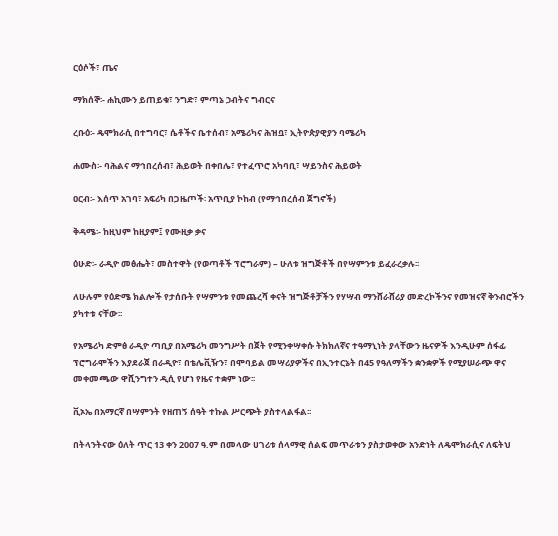ርዕሶች፣ ጤና

ማክሰኞ፡- ሐኪሙን ይጠይቁ፣ ንግድ፣ ምጣኔ ኃብትና ግብርና

ረቡዕ፡- ዴሞክራሲ በተግባር፣ ሴቶችና ቤተሰብ፣ አሜሪካና ሕዝቧ፣ ኢትዮጵያዊያን ባሜሪካ

ሐሙስ፡- ባሕልና ማኅበረሰብ፣ ሕይወት በቀበሌ፣ የተፈጥሮ አካባቢ፣ ሣይንስና ሕይወት

ዐርብ፡- እሰጥ አገባ፣ አፍሪካ በጋዜጦች፡ አጥቢያ ኮከብ (የማኅበረሰብ ጀግኖች)

ቅዳሜ፡- ከዚህም ከዚያም፤ የሙዚቃ ቃና

ዕሁድ፡- ራዲዮ መፅሔት፣ መስተዋት (የወጣቶች ፕሮግራም) – ሁለቱ ዝግጅቶች በየሣምንቱ ይፈራረቃሉ፡፡

ለሁሉም የዕድሜ ክልሎች የታሰቡት የሣምንቱ የመጨረሻ ቀናት ዝግጅቶቻችን የሃሣብ ማንሸራሸሪያ መድረኮችንና የመዝናኛ ቅንብሮችን ያካተቱ ናቸው፡፡

የአሜሪካ ድምፅ ራዲዮ ጣቢያ በአሜሪካ መንግሥት በጀት የሚንቀሣቀሱ ትክክለኛና ተዓማኒነት ያላቸውን ዜናዎች እንዲሁም ሰፋፊ ፕሮግራሞችን እያደራጀ በራዲዮ፣ በቴሌቪዥን፣ በሞባይል መሣሪያዎችና በኢንተርኔት በ45 የዓለማችን ቋንቋዎች የሚያሠራጭ ዋና መቀመጫው ዋሺንግተን ዲሲ የሆነ የዜና ተቋም ነው፡፡

ቪኦኤ በአማርኛ በሣምንት የዘጠኝ ሰዓት ተኩል ሥርጭት ያስተላልፋል፡፡

በትላንትናው ዕለት ጥር 13 ቀን 2007 ዓ.ም በመላው ሀገሪቱ ሰላማዊ ሰልፍ መጥራቱን ያስታወቀው አንድነት ለዴሞክራሲና ለፍትህ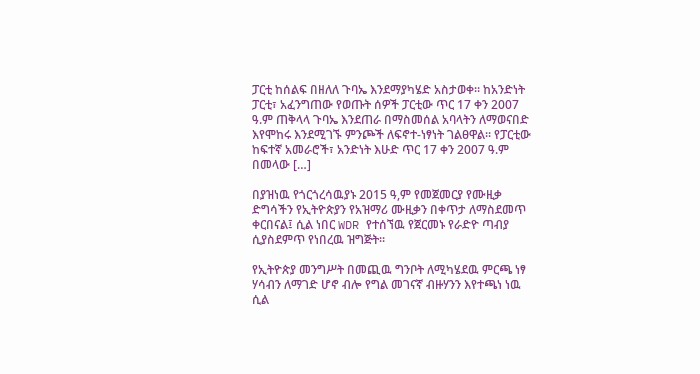ፓርቲ ከሰልፍ በዘለለ ጉባኤ እንደማያካሄድ አስታወቀ፡፡ ከአንድነት ፓርቲ፣ አፈንግጠው የወጡት ሰዎች ፓርቲው ጥር 17 ቀን 2007 ዓ.ም ጠቅላላ ጉባኤ እንደጠራ በማስመሰል አባላትን ለማወናበድ እየሞከሩ እንደሚገኙ ምንጮች ለፍኖተ-ነፃነት ገልፀዋል፡፡ የፓርቲው ከፍተኛ አመራሮች፣ አንድነት እሁድ ጥር 17 ቀን 2007 ዓ.ም በመላው […]

በያዝነዉ የጎርጎረሳዉያኑ 2015 ዓ,ም የመጀመርያ የሙዚቃ ድግሳችን የኢትዮጵያን የአዝማሪ ሙዚቃን በቀጥታ ለማስደመጥ ቀርበናል፤ ሲል ነበር WDR የተሰኘዉ የጀርመኑ የራድዮ ጣብያ ሲያስደምጥ የነበረዉ ዝግጅት።

የኢትዮጵያ መንግሥት በመጪዉ ግንቦት ለሚካሄደዉ ምርጫ ነፃ ሃሳብን ለማገድ ሆኖ ብሎ የግል መገናኛ ብዙሃንን እየተጫነ ነዉ ሲል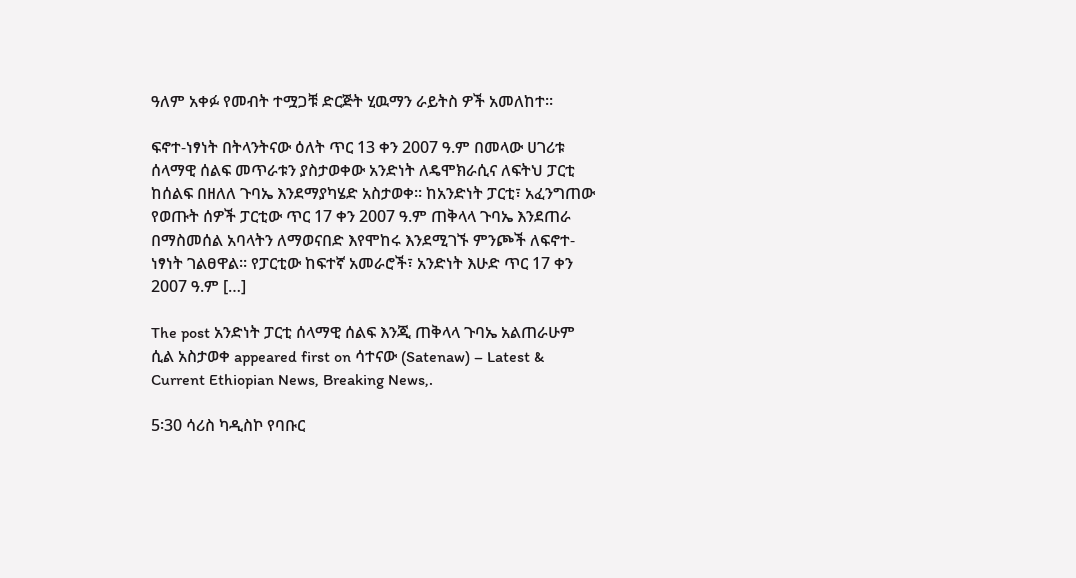ዓለም አቀፉ የመብት ተሟጋቹ ድርጅት ሂዉማን ራይትስ ዎች አመለከተ።

ፍኖተ-ነፃነት በትላንትናው ዕለት ጥር 13 ቀን 2007 ዓ.ም በመላው ሀገሪቱ ሰላማዊ ሰልፍ መጥራቱን ያስታወቀው አንድነት ለዴሞክራሲና ለፍትህ ፓርቲ ከሰልፍ በዘለለ ጉባኤ እንደማያካሄድ አስታወቀ፡፡ ከአንድነት ፓርቲ፣ አፈንግጠው የወጡት ሰዎች ፓርቲው ጥር 17 ቀን 2007 ዓ.ም ጠቅላላ ጉባኤ እንደጠራ በማስመሰል አባላትን ለማወናበድ እየሞከሩ እንደሚገኙ ምንጮች ለፍኖተ-ነፃነት ገልፀዋል፡፡ የፓርቲው ከፍተኛ አመራሮች፣ አንድነት እሁድ ጥር 17 ቀን 2007 ዓ.ም […]

The post አንድነት ፓርቲ ሰላማዊ ሰልፍ እንጂ ጠቅላላ ጉባኤ አልጠራሁም ሲል አስታወቀ appeared first on ሳተናው (Satenaw) – Latest & Current Ethiopian News, Breaking News,.

5፡30 ሳሪስ ካዲስኮ የባቡር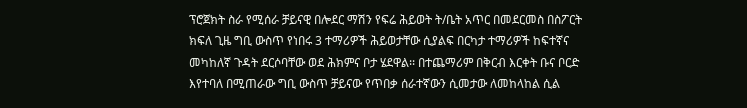ፕሮጀክት ስራ የሚሰራ ቻይናዊ በሎደር ማሽን የፍሬ ሕይወት ት/ቤት አጥር በመደርመስ በስፖርት ክፍለ ጊዜ ግቢ ውስጥ የነበሩ 3 ተማሪዎች ሕይወታቸው ሲያልፍ በርካታ ተማሪዎች ከፍተኛና መካከለኛ ጉዳት ደርሶባቸው ወደ ሕክምና ቦታ ሄደዋል፡፡ በተጨማሪም በቅርብ እርቀት ቡና ቦርድ እየተባለ በሚጠራው ግቢ ውስጥ ቻይናው የጥበቃ ሰራተኛውን ሲመታው ለመከላከል ሲል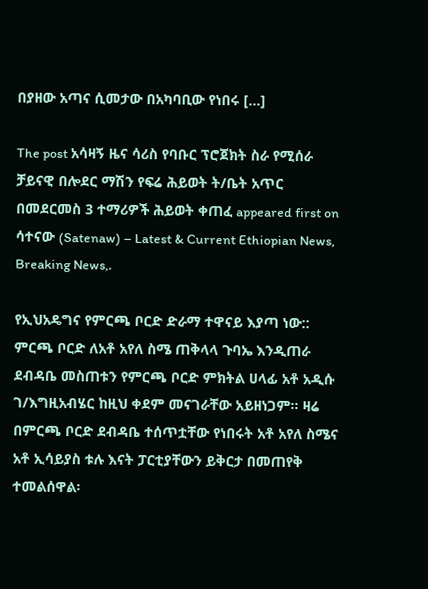በያዘው አጣና ሲመታው በአካባቢው የነበሩ […]

The post አሳዛኝ ዜና ሳሪስ የባቡር ፕሮጀክት ስራ የሚሰራ ቻይናዊ በሎደር ማሽን የፍሬ ሕይወት ት/ቤት አጥር በመደርመስ 3 ተማሪዎች ሕይወት ቀጠፈ appeared first on ሳተናው (Satenaw) – Latest & Current Ethiopian News, Breaking News,.

የኢህአዴግና የምርጫ ቦርድ ድራማ ተዋናይ እያጣ ነው:: ምርጫ ቦርድ ለአቶ አየለ ስሜ ጠቅላላ ጉባኤ እንዲጠራ ደብዳቤ መስጠቱን የምርጫ ቦርድ ምክትል ሀላፊ አቶ አዲሱ ገ/እግዚአብሄር ከዚህ ቀደም መናገራቸው አይዘነጋም፡፡ ዛሬ በምርጫ ቦርድ ደብዳቤ ተሰጥቷቸው የነበሩት አቶ አየለ ስሜና አቶ ኢሳይያስ ቱሉ እናት ፓርቲያቸውን ይቅርታ በመጠየቅ ተመልሰዋል፡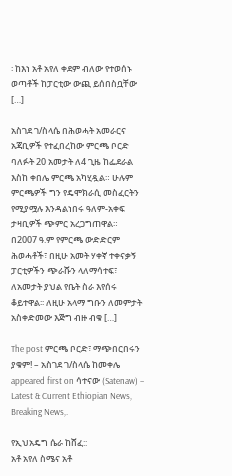፡ ከእነ አቶ አየለ ቀደም ብለው የተወሰኑ ወጣቶች ከፓርቲው ውጪ ይሰበስቧቸው […]

አስገደ ገ/ስላሴ በሕወሓት አመራርና አጃቢዎች የተፈበረከው ምርጫ ቦርድ ባለፉት 20 አመታት ለ4 ጊዜ ከፌደራል እስከ ቀበሌ ምርጫ አካሂዷል። ሁሉም ምርጫዎች ግን የዴሞክራሲ መስፈርትን የሚያሟሉ እንዳልነበሩ ዓለም-አቀፍ ታዛቢዎች ጭምር አረጋግጠዋል። በ2007 ዓ.ም የምርጫ ውድድርም ሕወሓቶች፣ በዚሁ አመት ሃቀኛ ተቀናቃኝ ፓርቲዎችን ጭራሹን ላለማሳተፍ፣ ለአመታት ያህል የቤት ስራ እየሰሩ ቆይተዋል፡፡ ለዚሁ አላማ ግቡን ለመምታት አስቀድመው እጅግ ብዙ ብቁ […]

The post ምርጫ ቦርድ፣ ማጭበርበሩን ያቁም! – አስገደ ገ/ስላሴ ከመቀሌ appeared first on ሳተናው (Satenaw) – Latest & Current Ethiopian News, Breaking News,.

የኢህአዴግ ሴራ ከሸፈ::
አቶ አየለ ስሜና አቶ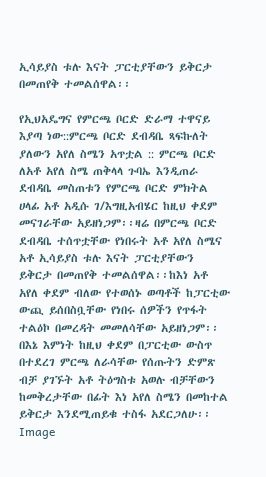ኢሳይያስ ቱሉ እናት ፓርቲያቸውን ይቅርታ በመጠየቅ ተመልሰዋል፡፡

የኢህአዴግና የምርጫ ቦርድ ድራማ ተዋናይ እያጣ ነው::ምርጫ ቦርድ ደብዳቤ ጻፍኩለት ያለውን አየለ ስሜን አጥቷል :: ምርጫ ቦርድ ለአቶ አየለ ስሜ ጠቅላላ ጉባኤ እንዲጠራ ደብዳቤ መስጠቱን የምርጫ ቦርድ ምክትል ሀላፊ አቶ አዲሱ ገ/እግዚአብሄር ከዚህ ቀደም መናገራቸው አይዘነጋም፡፡ዛሬ በምርጫ ቦርድ ደብዳቤ ተሰጥቷቸው የነበሩት አቶ አየለ ስሜና አቶ ኢሳይያስ ቱሉ እናት ፓርቲያቸውን ይቅርታ በመጠየቅ ተመልሰዋል፡፡ከእነ አቶ አየለ ቀደም ብለው የተወሰኑ ወጣቶች ከፓርቲው ውጪ ይሰበስቧቸው የነበሩ ሰዎችን የጥፋት ተልዕኮ በመረዳት መመለሳቸው አይዘነጋም፡፡
በእኔ እምነት ከዚህ ቀደም በፓርቲው ውስጥ በተደረገ ምርጫ ለራሳቸው የሰጡትን ድምጽ ብቻ ያገኙት አቶ ትዕግስቱ አወሉ ብቻቸውን ከመቅረታቸው በፊት እነ አየለ ስሜን በመከተል ይቅርታ እንደሚጠይቁ ተስፋ አደርጋለሁ፡፡
Image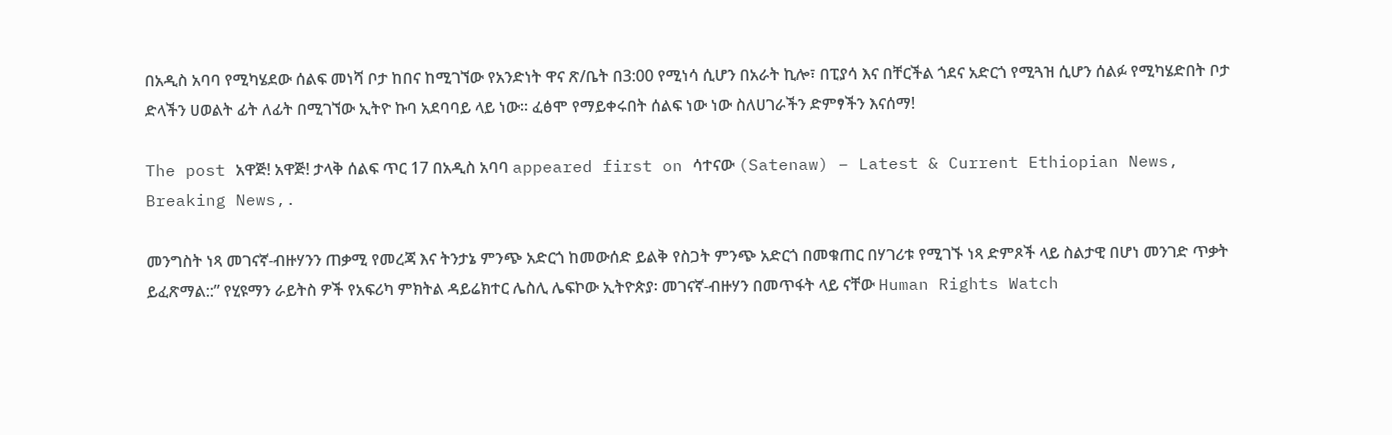በአዲስ አባባ የሚካሄደው ሰልፍ መነሻ ቦታ ከበና ከሚገኘው የአንድነት ዋና ጽ/ቤት በ3:00 የሚነሳ ሲሆን በአራት ኪሎ፣ በፒያሳ እና በቸርችል ጎደና አድርጎ የሚጓዝ ሲሆን ሰልፉ የሚካሄድበት ቦታ ድላችን ሀወልት ፊት ለፊት በሚገኘው ኢትዮ ኩባ አደባባይ ላይ ነው። ፈፅሞ የማይቀሩበት ሰልፍ ነው ነው ስለሀገራችን ድምፃችን እናሰማ!

The post አዋጅ! አዋጅ! ታላቅ ሰልፍ ጥር 17 በአዲስ አባባ appeared first on ሳተናው (Satenaw) – Latest & Current Ethiopian News, Breaking News,.

መንግስት ነጻ መገናኛ-ብዙሃንን ጠቃሚ የመረጃ እና ትንታኔ ምንጭ አድርጎ ከመውሰድ ይልቅ የስጋት ምንጭ አድርጎ በመቁጠር በሃገሪቱ የሚገኙ ነጻ ድምጾች ላይ ስልታዊ በሆነ መንገድ ጥቃት ይፈጽማል::” የሂዩማን ራይትስ ዎች የአፍሪካ ምክትል ዳይሬክተር ሌስሊ ሌፍኮው ኢትዮጵያ፡ መገናኛ-ብዙሃን በመጥፋት ላይ ናቸው Human Rights Watch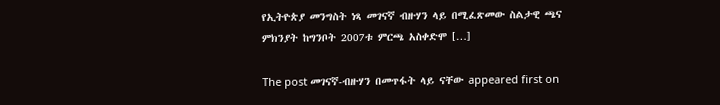የኢትዮጵያ መንግስት ነጻ መገናኛ ብዙሃን ላይ በሚፈጽመው ስልታዊ ጫና ምክንያት ከግንቦት 2007ቱ ምርጫ አስቀድሞ […]

The post መገናኛ-ብዙሃን በመጥፋት ላይ ናቸው appeared first on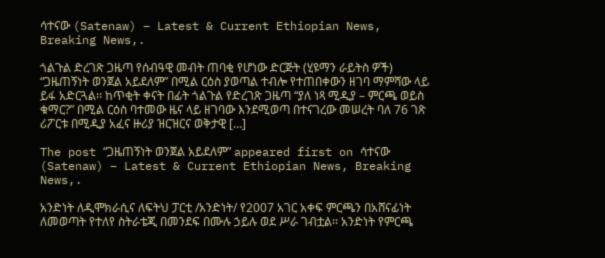ሳተናው (Satenaw) – Latest & Current Ethiopian News, Breaking News,.

ጎልጉል ድረገጽ ጋዜጣ የሰብዓዊ መብት ጠባቂ የሆነው ድርጅት (ሂዩማን ራይትስ ዎች) “ጋዜጠኝነት ወንጀል አይደለም” በሚል ርዕስ ያወጣል ተብሎ የተጠበቀውን ዘገባ ማምሻው ላይ ይፋ አድርጓል፡፡ ከጥቂት ቀናት በፊት ጎልጉል የድረገጽ ጋዜጣ “ያለ ነጻ ሚዲያ – ምርጫ ወይስ ቁማር?” በሚል ርዕስ ባተመው ዜና ላይ ዘገባው እንደሚወጣ በተናገረው መሠረት ባለ 76 ገጽ ሪፖርቱ በሚዲያ አፈና ዙሪያ ዝርዝርና ወቅታዊ […]

The post “ጋዜጠኝነት ወንጀል አይደለም” appeared first on ሳተናው (Satenaw) – Latest & Current Ethiopian News, Breaking News,.

አንድነት ለዲሞክራሲና ለፍትህ ፓርቲ /አንድነት/ የ2007 አገር አቀፍ ምርጫን በአሸናፊነት ለመወጣት የተለየ ስትራቴጂ በመንደፍ በሙሉ ኃይሉ ወደ ሥራ ገብቷል፡፡ አንድነት የምርጫ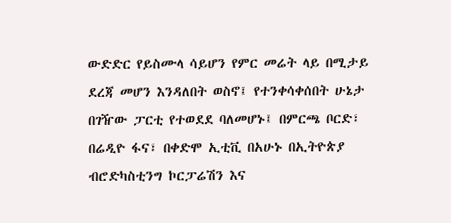ውድድር የይስሙላ ሳይሆን የምር መሬት ላይ በሚታይ ደረጃ መሆን እንዳለበት ወስኖ፤ የተንቀሳቀሰበት ሁኔታ በገዥው ፓርቲ የተወደደ ባለመሆኑ፤ በምርጫ ቦርድ፣ በሬዲዮ ፋና፣ በቀድሞ ኢቲቪ በአሁኑ በኢትዮጵያ ብሮድካስቲንግ ኮርፓሬሽን እና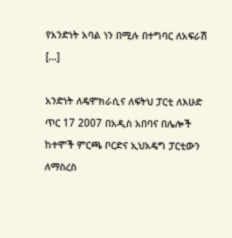የአንድነት አባል ነን በሚሉ በተግባር ለአፍራሽ […]

አንድነት ለዴሞክራሲና ለፍትህ ፓርቲ ለእሁድ ጥር 17 2007 በአዲስ አበባና በሌሎች ከተሞች ምርጫ ቦርድና ኢህአዴግ ፓርቲውን ለማስረስ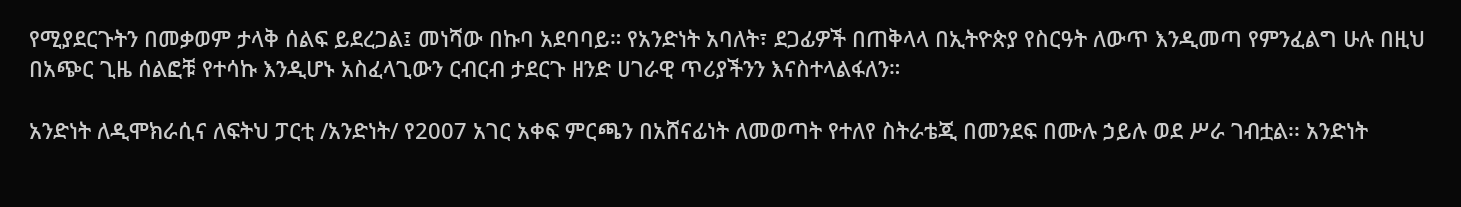የሚያደርጉትን በመቃወም ታላቅ ሰልፍ ይደረጋል፤ መነሻው በኩባ አደባባይ። የአንድነት አባለት፣ ደጋፊዎች በጠቅላላ በኢትዮጵያ የስርዓት ለውጥ እንዲመጣ የምንፈልግ ሁሉ በዚህ በአጭር ጊዜ ሰልፎቹ የተሳኩ እንዲሆኑ አስፈላጊውን ርብርብ ታደርጉ ዘንድ ሀገራዊ ጥሪያችንን እናስተላልፋለን።

አንድነት ለዲሞክራሲና ለፍትህ ፓርቲ /አንድነት/ የ2007 አገር አቀፍ ምርጫን በአሸናፊነት ለመወጣት የተለየ ስትራቴጂ በመንደፍ በሙሉ ኃይሉ ወደ ሥራ ገብቷል፡፡ አንድነት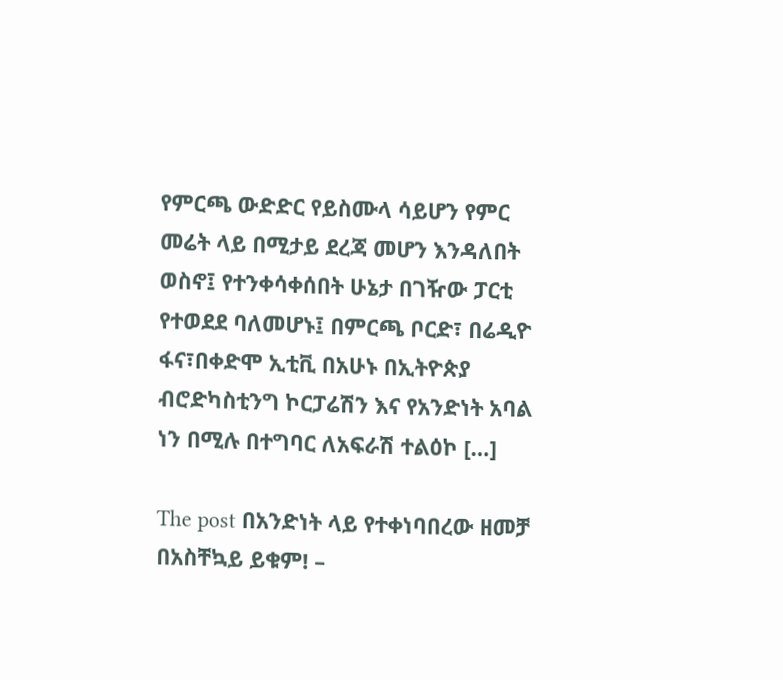የምርጫ ውድድር የይስሙላ ሳይሆን የምር መሬት ላይ በሚታይ ደረጃ መሆን እንዳለበት ወስኖ፤ የተንቀሳቀሰበት ሁኔታ በገዥው ፓርቲ የተወደደ ባለመሆኑ፤ በምርጫ ቦርድ፣ በሬዲዮ ፋና፣በቀድሞ ኢቲቪ በአሁኑ በኢትዮጵያ ብሮድካስቲንግ ኮርፓሬሽን እና የአንድነት አባል ነን በሚሉ በተግባር ለአፍራሽ ተልዕኮ […]

The post በአንድነት ላይ የተቀነባበረው ዘመቻ በአስቸኳይ ይቁም! –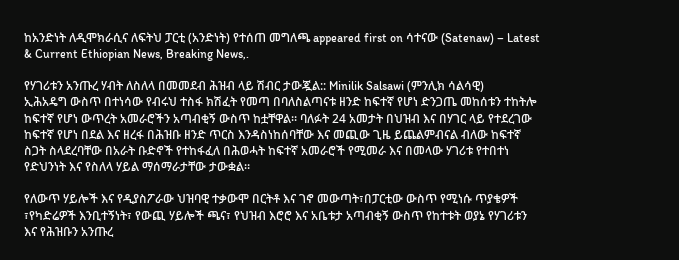ከአንድነት ለዲሞክራሲና ለፍትህ ፓርቲ (አንድነት) የተሰጠ መግለጫ appeared first on ሳተናው (Satenaw) – Latest & Current Ethiopian News, Breaking News,.

የሃገሪቱን አንጡረ ሃብት ለስለላ በመመደብ ሕዝብ ላይ ሽብር ታውጇል:: Minilik Salsawi (ምንሊክ ሳልሳዊ)
ኢሕአዴግ ውስጥ በተነሳው የብሩህ ተስፋ ክሽፈት የመጣ በባለስልጣናቱ ዘንድ ከፍተኛ የሆነ ድንጋጤ መከሰቱን ተከትሎ ከፍተኛ የሆነ ውጥረት አመራሮችን አጣብቂኝ ውስጥ ከቷቸዋል። ባለፉት 24 አመታት በህዝብ እና በሃገር ላይ የተደረገው ከፍተኛ የሆነ በደል እና ዘረፋ በሕዝቡ ዘንድ ጥርስ እንዳስነከሰባቸው እና መጪው ጊዜ ይጨልምብናል ብለው ከፍተኛ ስጋት ስላደረባቸው በአራት ቡድኖች የተከፋፈለ በሕወሓት ከፍተኛ አመራሮች የሚመራ እና በመላው ሃገሪቱ የተበተነ የድህንነት እና የስለላ ሃይል ማሰማራታቸው ታውቋል።

የለውጥ ሃይሎች እና የዲያስፖራው ህዝባዊ ተቃውሞ በርትቶ እና ገኖ መውጣት፣በፓርቲው ውስጥ የሚነሱ ጥያቄዎች ፣የካድሬዎች እንቢተኝነት፣ የውጪ ሃይሎች ጫና፣ የህዝብ እሮሮ እና አቤቱታ አጣብቂኝ ውስጥ የከተቱት ወያኔ የሃገሪቱን እና የሕዝቡን አንጡረ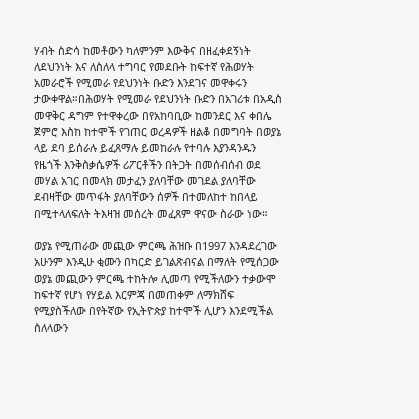ሃብት ስድሳ ከመቶውን ካለምንም እውቅና በዘፈቀደኝነት ለደህንነት እና ለስለላ ተግባር የመደቡት ከፍተኛ የሕወሃት አመራሮች የሚመራ የደህንነት ቡድን እንደገና መዋቀሩን ታውቀዋል።በሕወሃት የሚመራ የደህንነት ቡድን በአገሪቱ በአዲስ መዋቅር ዳግም የተዋቀረው በየአከባቢው ከመንደር እና ቀበሌ ጀምሮ እስከ ከተሞች የገጠር ወረዳዎች ዘልቆ በመግባት በወያኔ ላይ ደባ ይሰራሉ ይፈጸማሉ ይመከራሉ የተባሉ እያንዳንዱን የዜጎች እንቅስቃሴዎች ሪፖርቶችን በትጋት በመሰብሰብ ወደ መሃል አገር በመላክ መታፈን ያለባቸው መገደል ያለባቸው ደብዛቸው መጥፋት ያለባቸውን ሰዎች በተመለከተ ከበላይ በሚተላለፍለት ትእዛዝ መሰረት መፈጸም ዋናው ስራው ነው።

ወያኔ የሚጠራው መጪው ምርጫ ሕዝቡ በ1997 እንዳደረገው አሁንም እንዲሁ ቂሙን በካርድ ይገልጽብናል በማለት የሚሰጋው ወያኔ መጪውን ምርጫ ተከትሎ ሊመጣ የሚችለውን ተቃውሞ ከፍተኛ የሆነ የሃይል እርምጃ በመጠቀም ለማክሸፍ የሚያስችለው በየትኛው የኢትዮጵያ ከተሞች ሊሆን እንደሚችል ስለላውን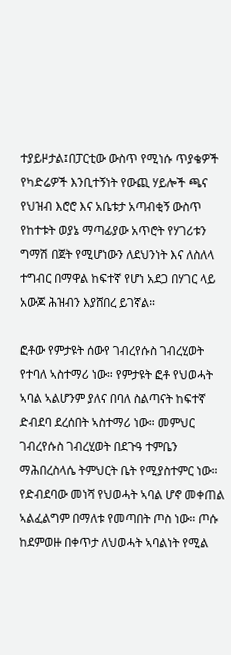ተያይዞታል፤በፓርቲው ውስጥ የሚነሱ ጥያቄዎች የካድሬዎች እንቢተኝነት የውጪ ሃይሎች ጫና የህዝብ እሮሮ እና አቤቱታ አጣብቂኝ ውስጥ የከተቱት ወያኔ ማጣፊያው አጥሮት የሃገሪቱን ግማሽ በጀት የሚሆነውን ለደህንነት እና ለስለላ ተግብር በማዋል ከፍተኛ የሆነ አደጋ በሃገር ላይ አውጆ ሕዝብን እያሸበረ ይገኛል።

ፎቶው የምታዩት ሰውየ ገብረየሱስ ገብረሂወት የተባለ ኣስተማሪ ነው። የምታዩት ፎቶ የህወሓት ኣባል ኣልሆንም ያለና በባለ ስልጣናት ከፍተኛ ድብደባ ደረሰበት ኣስተማሪ ነው። መምህር ገብረየሱስ ገብረሂወት በደጉዓ ተምቤን ማሕበረስላሴ ትምህርት ቤት የሚያስተምር ነው። የድብደባው መነሻ የህወሓት ኣባል ሆኖ መቀጠል ኣልፈልግም በማለቱ የመጣበት ጦስ ነው። ጦሱ ከደምወዙ በቀጥታ ለህወሓት ኣባልነት የሚል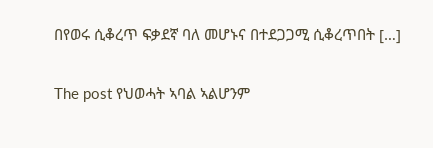በየወሩ ሲቆረጥ ፍቃደኛ ባለ መሆኑና በተደጋጋሚ ሲቆረጥበት […]

The post የህወሓት ኣባል ኣልሆንም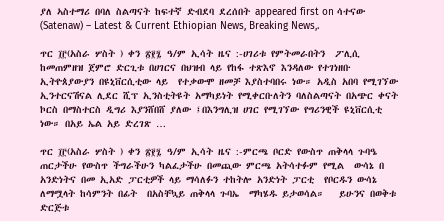ያለ ኣስተማሪ በባለ ስልጣናት ከፍተኛ ድብደባ ደረሰበት appeared first on ሳተናው (Satenaw) – Latest & Current Ethiopian News, Breaking News,.

ጥር ፲፫(አስራ ሦስት ) ቀን ፳፻፯ ዓ/ም ኢሳት ዜና :-ሀገሪቱ የምትመራበትን  ፖሊሲ ከመጠምዘዝ ጀምሮ ድርጊቱ በሀገርና በህዝብ ላይ የከፋ ተጽእኖ እንዳለው የተገነዘቡ ኢትዮጰያውያን በዩኒቨርሲቲው ላይ  የተቃውሞ ዘመቻ እያስተባበሩ ነው። አዲስ አበባ የሚገኘው ኢንተርናሽናል ሊደር ሺፕ ኢንስቲትዩት አማካይነት የሚቀርቡለትን ባለስልጣናት በአጭር ቀናት ኮርስ በማስተርስ ዲግሪ እያንሸበሸ ያለው ፤በእንግሊዝ ሀገር የሚገኘው የግሪንዊች ዩኒቨርሲቲ ነው። በአይ ኤል አይ ድረገጽ …

ጥር ፲፫(አስራ ሦስት ) ቀን ፳፻፯ ዓ/ም ኢሳት ዜና :-ምርጫ ቦርድ የውስጥ ጠቅላላ ጉባዔ ጠርታችሁ የውስጥ ችግራችሁን ካልፈታችሁ በመጪው ምርጫ አትሳተፉም የሚል  ውሳኔ በ አንድነትና በመ ኢአድ ፓርቲዎች ላይ ማሳለፉን ተከትሎ አንድነት ፓርቲ  የቦርዱን ውሳኔ ለማሟላት ከሳምንት በፊት  በአስቸኳይ ጠቅላላ ጉባኤ  ማካሄዱ ይታወሳል።   ይሁንና በወቅቱ ድርጅቱ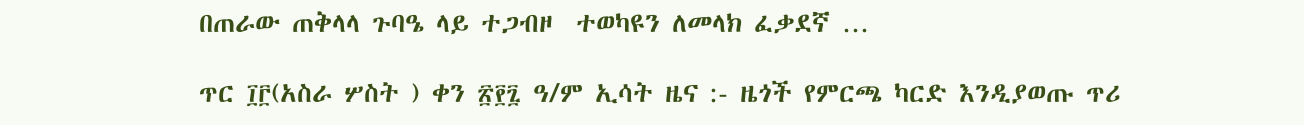በጠራው ጠቅላላ ጉባዔ ላይ ተጋብዞ  ተወካዩን ለመላክ ፈቃደኛ …

ጥር ፲፫(አስራ ሦስት ) ቀን ፳፻፯ ዓ/ም ኢሳት ዜና :- ዜጎች የምርጫ ካርድ እንዲያወጡ ጥሪ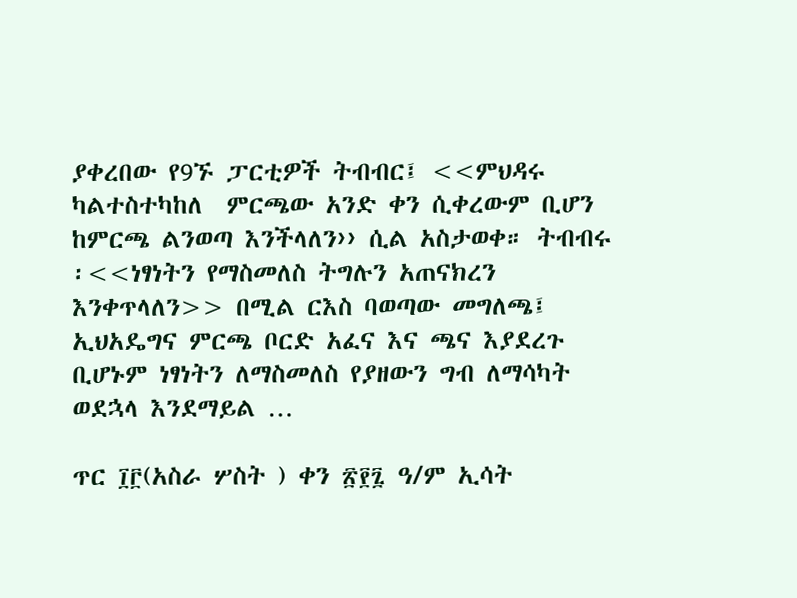ያቀረበው የ9ኙ ፓርቲዎች ትብብር፤ <<ምህዳሩ ካልተስተካከለ  ምርጫው አንድ ቀን ሲቀረውም ቢሆን ከምርጫ ልንወጣ እንችላለን›› ሲል አስታወቀ። ትብብሩ ፡<<ነፃነትን የማስመለስ ትግሉን አጠናክረን እንቀጥላለን>> በሚል ርእስ ባወጣው መግለጫ፤ ኢህአዴግና ምርጫ ቦርድ አፈና እና ጫና እያደረጉ ቢሆኑም ነፃነትን ለማስመለስ የያዘውን ግብ ለማሳካት ወደኋላ እንደማይል …

ጥር ፲፫(አስራ ሦስት ) ቀን ፳፻፯ ዓ/ም ኢሳት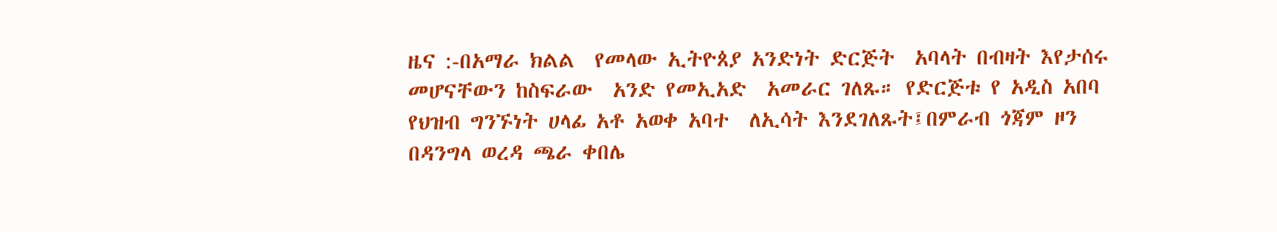ዜና :-በአማራ ክልል  የመላው ኢትዮጰያ አንድነት ድርጅት  አባላት በብዛት እየታሰሩ መሆናቸውን ከስፍራው  አንድ የመኢአድ  አመራር ገለጹ። የድርጅቱ የ አዲስ አበባ የህዝብ ግንኙነት ሀላፊ አቶ አወቀ አባተ  ለኢሳት እንደገለጹት፤በምራብ ጎጃም ዞን  በዳንግላ ወረዳ ጫራ ቀበሌ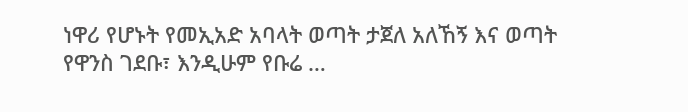ነዋሪ የሆኑት የመኢአድ አባላት ወጣት ታጀለ አለኸኝ እና ወጣት የዋንስ ገደቡ፣ እንዲሁም የቡሬ …